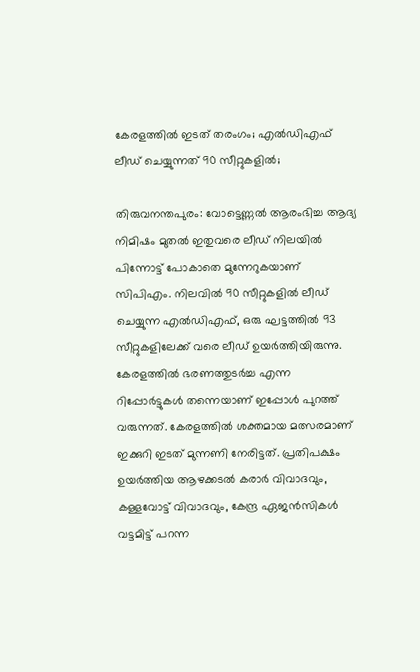കേരളത്തിൽ ഇടത് തരംഗം; എൽഡിഎഫ് ലീഡ് ചെയ്യുന്നത് 90 സീറ്റുകളിൽ;

തിരുവനന്തപുരം: വോട്ടെണ്ണൽ ആരംഭിച്ച ആദ്യ നിമിഷം മുതൽ ഇതുവരെ ലീഡ് നിലയിൽ പിന്നോട്ട് പോകാതെ മുന്നേറുകയാണ് സിപിഎം. നിലവിൽ 90 സീറ്റുകളിൽ ലീഡ് ചെയ്യുന്ന എൽഡിഎഫ്, ഒരു ഘട്ടത്തിൽ 93 സീറ്റുകളിലേക്ക് വരെ ലീഡ് ഉയർത്തിയിരുന്നു. കേരളത്തിൽ ഭരണത്തുടർച്ച എന്ന റിപ്പോർട്ടുകൾ തന്നെയാണ് ഇപ്പോൾ പുറത്ത് വരുന്നത്. കേരളത്തിൽ ശക്തമായ മത്സരമാണ് ഇക്കുറി ഇടത് മുന്നണി നേരിട്ടത്. പ്രതിപക്ഷം ഉയർത്തിയ ആഴക്കടൽ‌ കരാർ വിവാദവും, കള്ളവോട്ട് വിവാദവും, കേന്ദ്ര ഏജൻസികൾ വട്ടമിട്ട് പറന്ന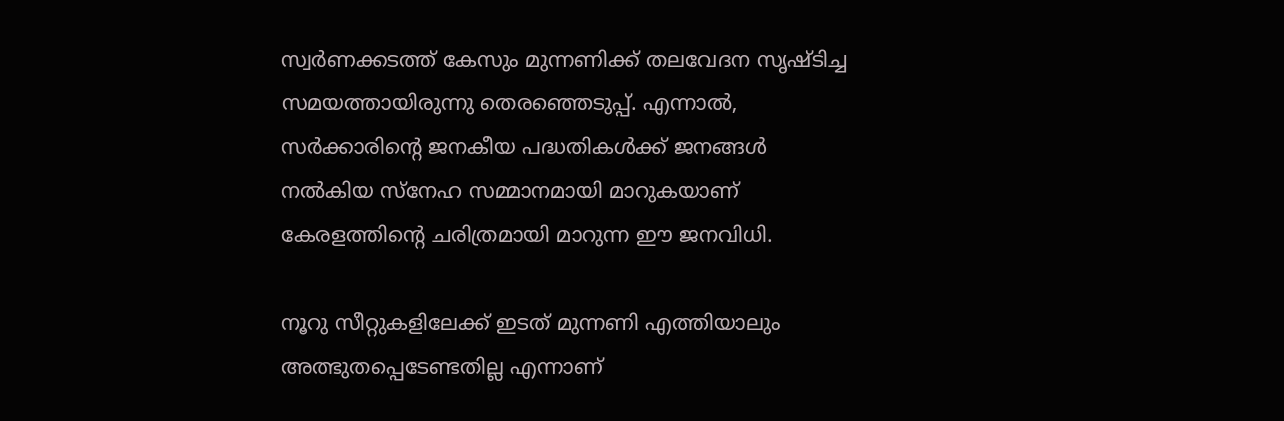സ്വർണക്കടത്ത് കേസും മുന്നണിക്ക് തലവേദന സൃഷ്ടിച്ച സമയത്തായിരുന്നു തെരഞ്ഞെടുപ്പ്. എന്നാൽ, സർക്കാരിന്റെ ജനകീയ പദ്ധതികൾക്ക് ജനങ്ങൾ നൽകിയ സ്നേഹ സമ്മാനമായി മാറുകയാണ് കേരളത്തിന്റെ ചരിത്രമായി മാറുന്ന ഈ ജനവിധി.

നൂറു സീറ്റുകളിലേക്ക് ഇടത് മുന്നണി എത്തിയാലും അത്ഭുതപ്പെടേണ്ടതില്ല എന്നാണ്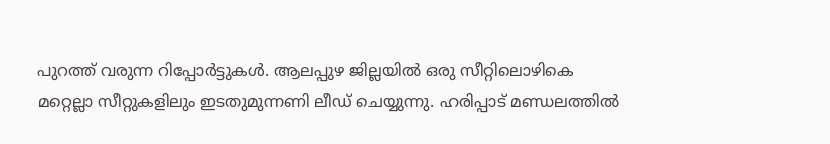പുറത്ത് വരുന്ന റിപ്പോർട്ടുകൾ. ആലപ്പുഴ ജില്ലയിൽ ഒരു സീറ്റിലൊഴികെ മറ്റെല്ലാ സീറ്റുകളിലും ഇടതുമുന്നണി ലീഡ് ചെയ്യുന്നു. ഹരിപ്പാട് മണ്ഡലത്തിൽ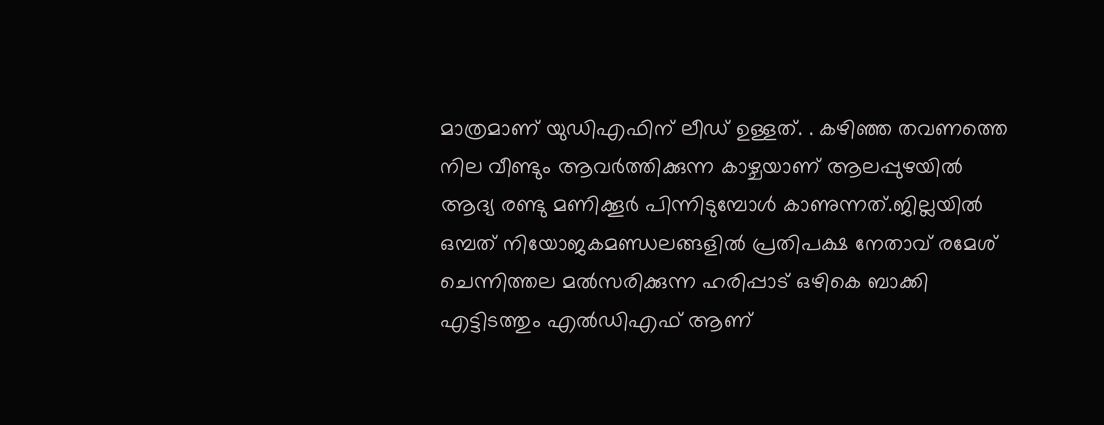മാത്രമാണ് യുഡിഎഫിന് ലീഡ് ഉള്ളത്. . കഴിഞ്ഞ തവണത്തെ നില വീണ്ടും ആവര്‍ത്തിക്കുന്ന കാഴ്ചയാണ് ആലപ്പുഴയില്‍ ആദ്യ രണ്ടു മണിക്കൂര്‍ പിന്നിടുമ്പോള്‍ കാണുന്നത്.ജില്ലയില്‍ ഒമ്പത് നിയോജകമണ്ഡലങ്ങളില്‍ പ്രതിപക്ഷ നേതാവ് രമേശ് ചെന്നിത്തല മല്‍സരിക്കുന്ന ഹരിപ്പാട് ഒഴികെ ബാക്കി എട്ടിടത്തും എല്‍ഡിഎഫ് ആണ്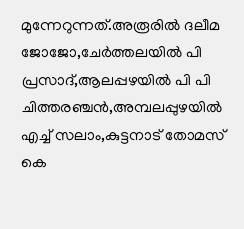മുന്നേറുന്നത്.അരൂരില്‍ ദലീമ ജോജോ,ചേര്‍ത്തലയില്‍ പി പ്രസാദ്,ആലപ്പഴയില്‍ പി പി ചിത്തരഞ്ചന്‍,അമ്പലപ്പുഴയില്‍ എച്ച് സലാം,കുട്ടനാട് തോമസ് കെ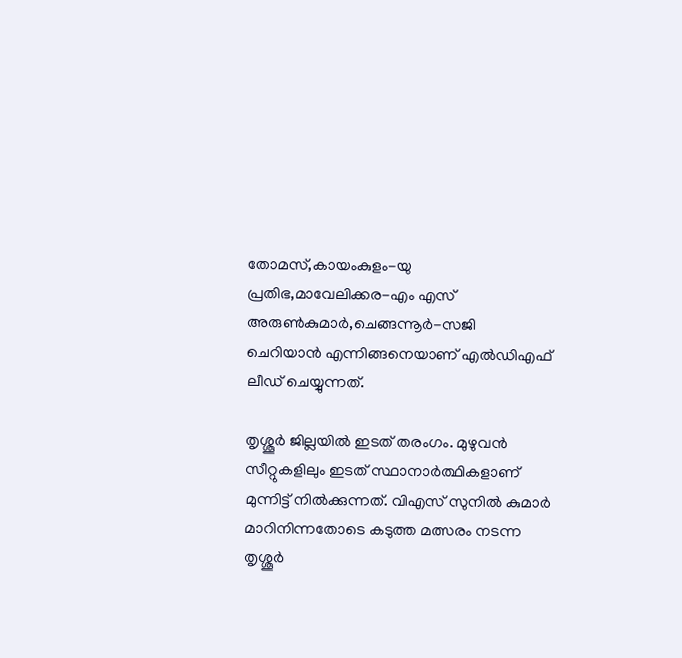തോമസ്,കായംകുളം-യു പ്രതിഭ,മാവേലിക്കര-എം എസ് അരുണ്‍കുമാര്‍,ചെങ്ങന്നൂര്‍-സജി ചെറിയാന്‍ എന്നിങ്ങനെയാണ് എല്‍ഡിഎഫ് ലീഡ് ചെയ്യുന്നത്.

തൃശ്ശൂർ ജില്ലയിൽ ഇടത് തരംഗം. മുഴുവൻ സീറ്റുകളിലും ഇടത് സ്ഥാനാർത്ഥികളാണ് മുന്നിട്ട് നിൽക്കുന്നത്. വിഎസ് സുനിൽ കുമാർ മാറിനിന്നതോടെ കടുത്ത മത്സരം നടന്ന തൃശ്ശൂർ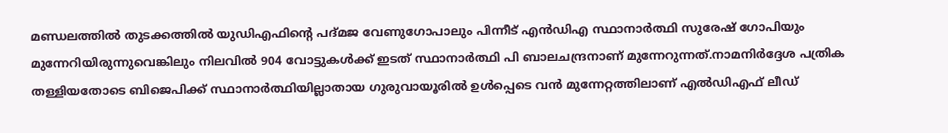മണ്ഡലത്തിൽ തുടക്കത്തിൽ യുഡിഎഫിന്റെ പദ്മജ വേണുഗോപാലും പിന്നീട് എൻഡിഎ സ്ഥാനാർത്ഥി സുരേഷ് ഗോപിയും മുന്നേറിയിരുന്നുവെങ്കിലും നിലവിൽ 904 വോട്ടുകൾക്ക് ഇടത് സ്ഥാനാർത്ഥി പി ബാലചന്ദ്രനാണ് മുന്നേറുന്നത്.നാമനിർദ്ദേശ പത്രിക തള്ളിയതോടെ ബിജെപിക്ക് സ്ഥാനാർത്ഥിയില്ലാതായ ഗുരുവായൂരിൽ ഉൾപ്പെടെ വൻ മുന്നേറ്റത്തിലാണ് എൽഡിഎഫ് ലീഡ്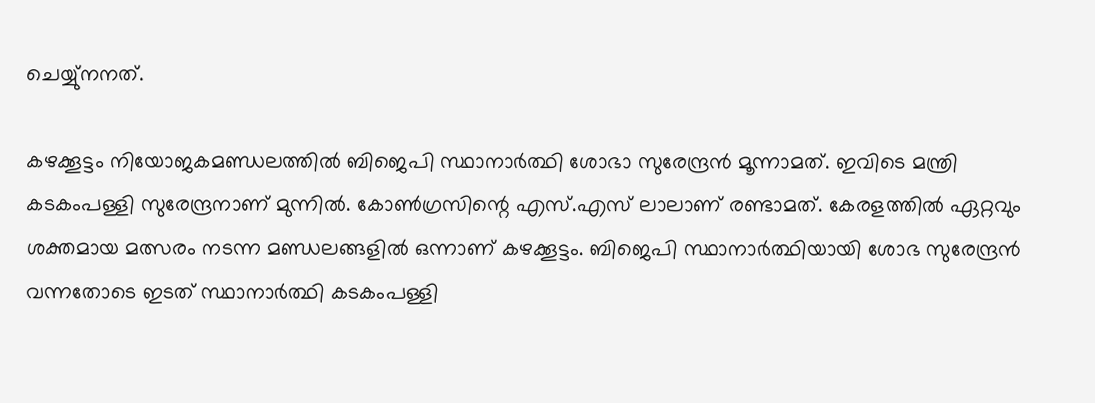ചെയ്യു്നനത്.

കഴക്കൂട്ടം നിയോജകമണ്ഡലത്തില്‍ ബിജെപി സ്ഥാനാര്‍ത്ഥി ശോഭാ സുരേന്ദ്രന്‍ മൂന്നാമത്. ഇവിടെ മന്ത്രി കടകംപള്ളി സുരേന്ദ്രനാണ് മുന്നില്‍. കോണ്‍ഗ്രസിന്റെ എസ്.എസ് ലാലാണ് രണ്ടാമത്. കേരളത്തിൽ ഏറ്റവും ശക്തമായ മത്സരം നടന്ന മണ്ഡലങ്ങളിൽ ഒന്നാണ് കഴക്കൂട്ടം. ബിജെപി സ്ഥാനാർത്ഥിയായി ശോഭ സുരേന്ദ്രൻ വന്നതോടെ ഇടത് സ്ഥാനാർത്ഥി കടകംപള്ളി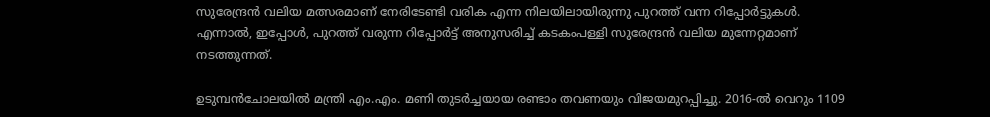സുരേന്ദ്രൻ വലിയ മത്സരമാണ് നേരിടേണ്ടി വരിക എന്ന നിലയിലായിരുന്നു പുറത്ത് വന്ന റിപ്പോർട്ടുകൾ. എന്നാൽ, ഇപ്പോൾ, പുറത്ത് വരുന്ന റിപ്പോർട്ട് അനുസരിച്ച് കടകംപള്ളി സുരേന്ദ്രൻ വലിയ മുന്നേറ്റമാണ് നടത്തുന്നത്.

ഉടുമ്പന്‍ചോലയില്‍ മന്ത്രി എം.എം. മണി തുടര്‍ച്ചയായ രണ്ടാം തവണയും വിജയമുറപ്പിച്ചു. 2016-ല്‍ വെറും 1109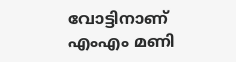വോട്ടിനാണ് എംഎം മണി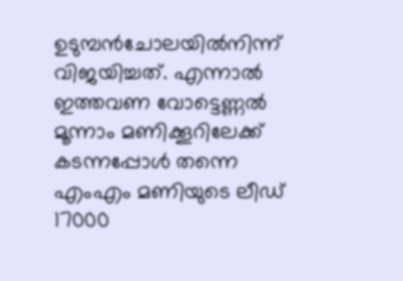ഉടുമ്പന്‍ചോലയില്‍നിന്ന് വിജയിച്ചത്. എന്നാല്‍ ഇത്തവണ വോട്ടെണ്ണല്‍ മൂന്നാം മണിക്കൂറിലേക്ക് കടന്നപ്പോള്‍ തന്നെ എംഎം മണിയുടെ ലീഡ് 17000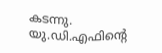കടന്നു. യു.ഡി.എഫിന്റെ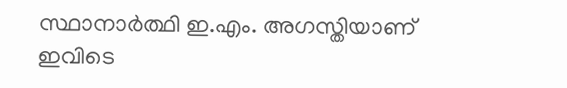സ്ഥാനാര്‍ത്ഥി ഇ.എം. അഗസ്തിയാണ് ഇവിടെ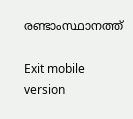രണ്ടാംസ്ഥാനത്ത്‌

Exit mobile version